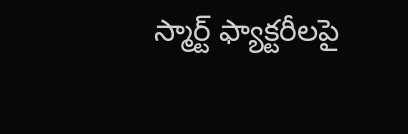స్మార్ట్ ఫ్యాక్టరీలపై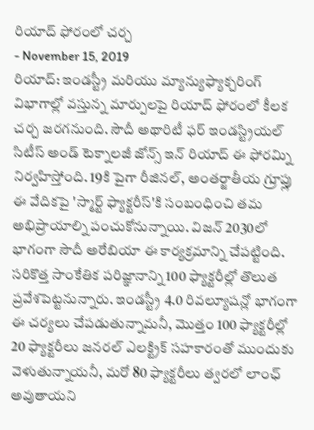రియాద్ ఫోరంలో చర్చ
- November 15, 2019
రియాద్: ఇండస్ట్రీ మరియు మ్యాన్యుఫ్యాక్చరింగ్ విభాగాల్లో వస్తున్న మార్పులపై రియాద్ ఫోరంలో కీలక చర్చ జరగనుంది. సౌదీ అథారిటీ ఫర్ ఇండస్ట్రియల్ సిటీస్ అండ్ టెక్నాలజీ జోన్స్ ఇన్ రియాద్ ఈ ఫోరమ్ని నిర్వహిస్తోంది. 19కి పైగా రీజినల్, అంతర్జాతీయ గ్రూప్లు ఈ వేదికపై 'స్మార్ట్ ఫ్యాక్టరీస్'కి సంబంధించి తమ అభిప్రాయాల్ని పంచుకోనున్నాయి. విజన్ 2030లో భాగంగా సౌదీ అరేబియా ఈ కార్యక్రమాన్ని చేపట్టింది. సరికొత్త సాంకేతిక పరిజ్ఞానాన్ని 100 ఫ్యాక్టరీల్లో తొలుత ప్రవేశపెట్టనున్నారు. ఇండస్ట్రీ 4.0 రివల్యూషన్లో భాగంగా ఈ చర్యలు చేపడుతున్నామనీ, మొత్తం 100 ఫ్యాక్టరీల్లో 20 ఫ్యాక్టరీలు జనరల్ ఎలక్ట్రిక్ సహకారంతో ముందుకు వెళుతున్నాయనీ, మరో 80 ఫ్యాక్టరీలు త్వరలో లాంఛ్ అవుతాయని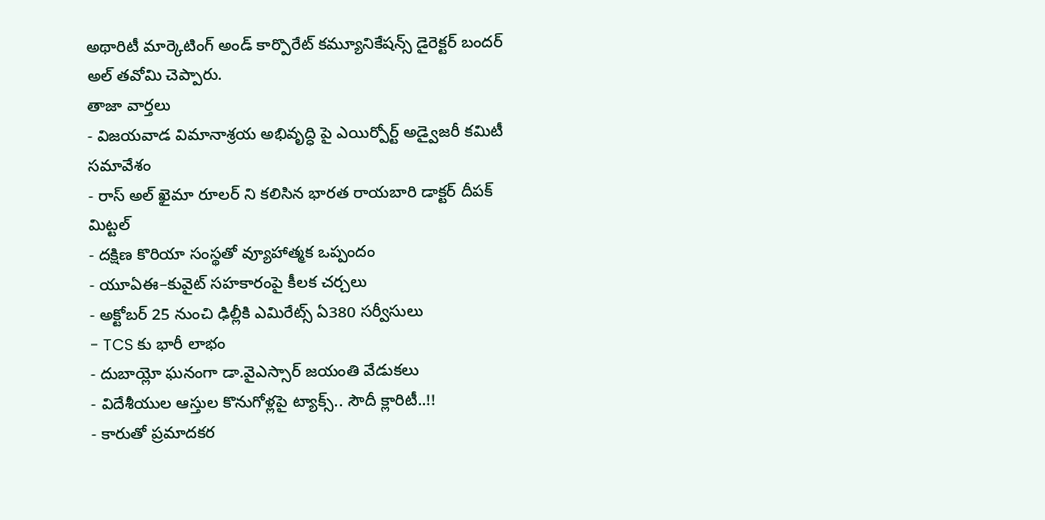అథారిటీ మార్కెటింగ్ అండ్ కార్పొరేట్ కమ్యూనికేషన్స్ డైరెక్టర్ బందర్ అల్ తవోమి చెప్పారు.
తాజా వార్తలు
- విజయవాడ విమానాశ్రయ అభివృద్ధి పై ఎయిర్పోర్ట్ అడ్వైజరీ కమిటీ సమావేశం
- రాస్ అల్ ఖైమా రూలర్ ని కలిసిన భారత రాయబారి డాక్టర్ దీపక్ మిట్టల్
- దక్షిణ కొరియా సంస్థతో వ్యూహాత్మక ఒప్పందం
- యూఏఈ–కువైట్ సహకారంపై కీలక చర్చలు
- అక్టోబర్ 25 నుంచి ఢిల్లీకి ఎమిరేట్స్ ఏ380 సర్వీసులు
- TCS కు భారీ లాభం
- దుబాయ్లో ఘనంగా డా.వైఎస్సార్ జయంతి వేడుకలు
- విదేశీయుల ఆస్తుల కొనుగోళ్లపై ట్యాక్స్.. సౌదీ క్లారిటీ..!!
- కారుతో ప్రమాదకర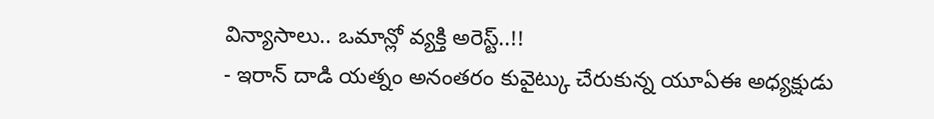విన్యాసాలు.. ఒమాన్లో వ్యక్తి అరెస్ట్..!!
- ఇరాన్ దాడి యత్నం అనంతరం కువైట్కు చేరుకున్న యూఏఈ అధ్యక్షుడు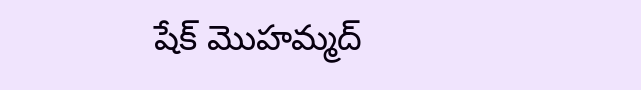షేక్ మొహమ్మద్